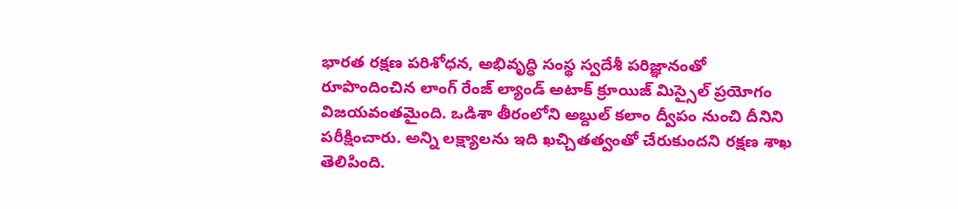భారత రక్షణ పరిశోధన, అభివృద్ధి సంస్థ స్వదేశీ పరిజ్ఞానంతో రూపొందించిన లాంగ్ రేంజ్ ల్యాండ్ అటాక్ క్రూయిజ్ మిస్సైల్ ప్రయోగం విజయవంతమైంది. ఒడిశా తీరంలోని అబ్దుల్ కలాం ద్వీపం నుంచి దీనిని పరీక్షించారు. అన్ని లక్ష్యాలను ఇది ఖచ్చితత్వంతో చేరుకుందని రక్షణ శాఖ తెలిపింది.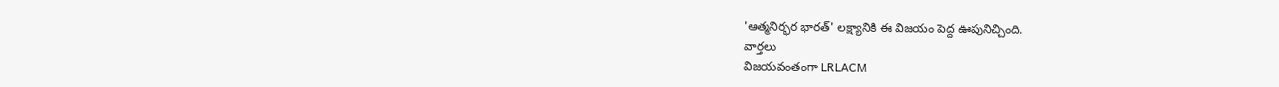'ఆత్మనిర్భర భారత్' లక్ష్యానికి ఈ విజయం పెద్ద ఊపునిచ్చింది.
వార్తలు
విజయవంతంగా LRLACM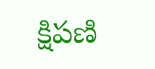క్షిపణి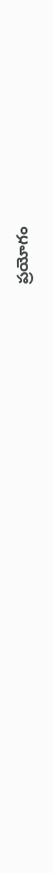ప్రయోగం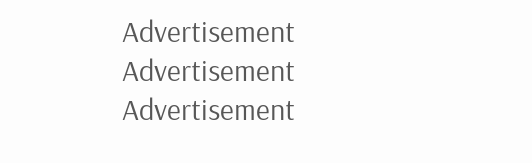Advertisement
Advertisement
Advertisement